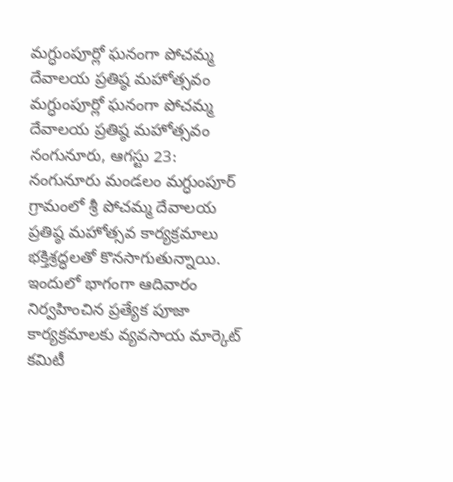మగ్ధుంపూర్లో ఘనంగా పోచమ్మ దేవాలయ ప్రతిష్ఠ మహోత్సవం
మగ్ధుంపూర్లో ఘనంగా పోచమ్మ దేవాలయ ప్రతిష్ఠ మహోత్సవం నంగునూరు, ఆగస్టు 23: నంగునూరు మండలం మగ్ధుంపూర్ గ్రామంలో శ్రీ పోచమ్మ దేవాలయ ప్రతిష్ఠ మహోత్సవ కార్యక్రమాలు భక్తిశ్రద్ధలతో కొనసాగుతున్నాయి. ఇందులో భాగంగా ఆదివారం నిర్వహించిన ప్రత్యేక పూజా కార్యక్రమాలకు వ్యవసాయ మార్కెట్ కమిటీ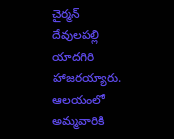చైర్మన్ దేవులపల్లి యాదగిరి హాజరయ్యారు. ఆలయంలో అమ్మవారికి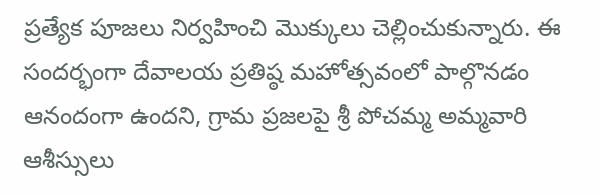ప్రత్యేక పూజలు నిర్వహించి మొక్కులు చెల్లించుకున్నారు. ఈ సందర్భంగా దేవాలయ ప్రతిష్ఠ మహోత్సవంలో పాల్గొనడం ఆనందంగా ఉందని, గ్రామ ప్రజలపై శ్రీ పోచమ్మ అమ్మవారి ఆశీస్సులు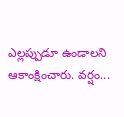ఎల్లప్పుడూ ఉండాలని ఆకాంక్షించారు. వర్షం...